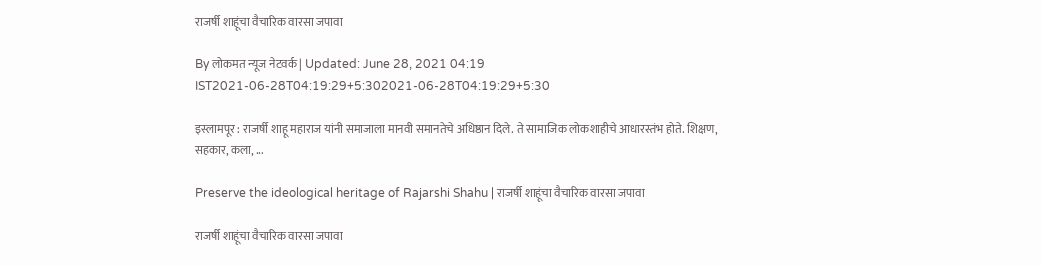राजर्षी शाहूंचा वैचारिक वारसा जपावा

By लोकमत न्यूज नेटवर्क | Updated: June 28, 2021 04:19 IST2021-06-28T04:19:29+5:302021-06-28T04:19:29+5:30

इस्लामपूर : राजर्षी शाहू महाराज यांनी समाजाला मानवी समानतेचे अधिष्ठान दिले. ते सामाजिक लोकशाहीचे आधारस्तंभ होते. शिक्षण, सहकार, कला, ...

Preserve the ideological heritage of Rajarshi Shahu | राजर्षी शाहूंचा वैचारिक वारसा जपावा

राजर्षी शाहूंचा वैचारिक वारसा जपावा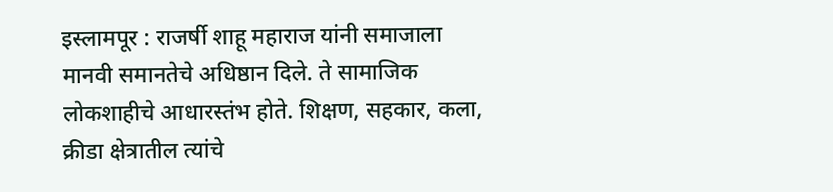इस्लामपूर : राजर्षी शाहू महाराज यांनी समाजाला मानवी समानतेचे अधिष्ठान दिले. ते सामाजिक लोकशाहीचे आधारस्तंभ होते. शिक्षण, सहकार, कला, क्रीडा क्षेत्रातील त्यांचे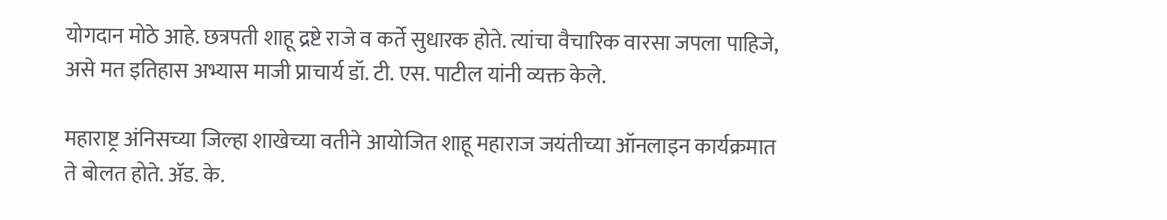योगदान मोठे आहे. छत्रपती शाहू द्रष्टे राजे व कर्ते सुधारक होते. त्यांचा वैचारिक वारसा जपला पाहिजे, असे मत इतिहास अभ्यास माजी प्राचार्य डॉ. टी. एस. पाटील यांनी व्यक्त केले.

महाराष्ट्र अंनिसच्या जिल्हा शाखेच्या वतीने आयोजित शाहू महाराज जयंतीच्या ऑनलाइन कार्यक्रमात ते बोलत होते. अ‍ॅड. के.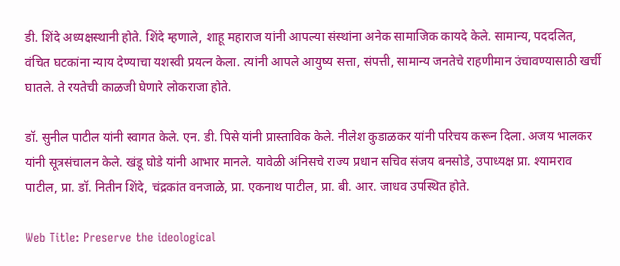डी. शिंदे अध्यक्षस्थानी होते. शिंदे म्हणाले, शाहू महाराज यांनी आपल्या संस्थांना अनेक सामाजिक कायदे केले. सामान्य, पददलित, वंचित घटकांना न्याय देण्याचा यशस्वी प्रयत्न केला. त्यांनी आपले आयुष्य सत्ता, संपत्ती, सामान्य जनतेचे राहणीमान उंचावण्यासाठी खर्ची घातले. ते रयतेची काळजी घेणारे लोकराजा होते.

डॉ. सुनील पाटील यांनी स्वागत केले. एन. डी. पिसे यांनी प्रास्ताविक केले. नीलेश कुडाळकर यांनी परिचय करून दिला. अजय भालकर यांनी सूत्रसंचालन केले. खंडू घोडे यांनी आभार मानले. यावेळी अंनिसचे राज्य प्रधान सचिव संजय बनसोडे, उपाध्यक्ष प्रा. श्यामराव पाटील, प्रा. डॉ. नितीन शिंदे, चंद्रकांत वनजाळे, प्रा. एकनाथ पाटील, प्रा. बी. आर. जाधव उपस्थित होते.

Web Title: Preserve the ideological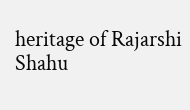heritage of Rajarshi Shahu